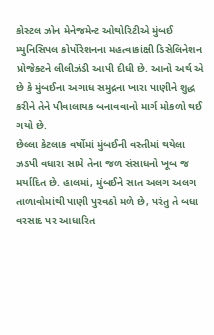કોસ્ટલ ઝોન મેનેજમેન્ટ ઓથોરિટીએ મુંબઈ મ્યુનિસિપલ કોર્પોરેશનના મહત્વાકાંક્ષી ડિસેલિનેશન પ્રોજેક્ટને લીલીઝંડી આપી દીધી છે. આનો અર્થ એ છે કે મુંબઈના અગાધ સમુદ્રના ખારા પાણીને શુદ્ધ કરીને તેને પીવાલાયક બનાવવાનો માર્ગ મોકળો થઈ ગયો છે.
છેલ્લા કેટલાક વર્ષોમાં મુંબઈની વસ્તીમાં થયેલા ઝડપી વધારા સામે તેના જળ સંસાધનો ખૂબ જ મર્યાદિત છે. હાલમાં, મુંબઈને સાત અલગ અલગ તાળાવોમાંથી પાણી પુરવઠો મળે છે, પરંતુ તે બધા વરસાદ પર આધારિત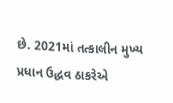છે. 2021માં તત્કાલીન મુખ્ય પ્રધાન ઉદ્ધવ ઠાકરેએ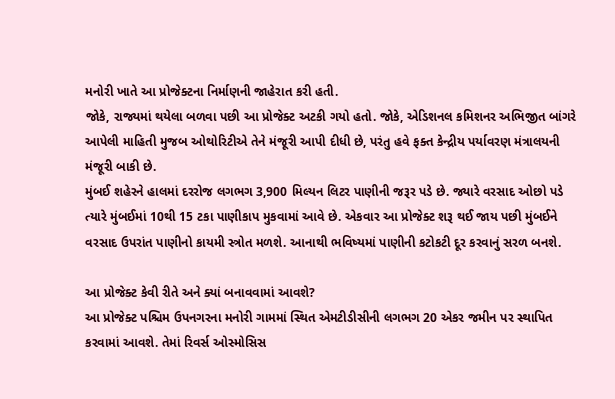મનોરી ખાતે આ પ્રોજેક્ટના નિર્માણની જાહેરાત કરી હતી.
જોકે, રાજ્યમાં થયેલા બળવા પછી આ પ્રોજેક્ટ અટકી ગયો હતો. જોકે, એડિશનલ કમિશનર અભિજીત બાંગરે આપેલી માહિતી મુજબ ઓથોરિટીએ તેને મંજૂરી આપી દીધી છે, પરંતુ હવે ફક્ત કેન્દ્રીય પર્યાવરણ મંત્રાલયની મંજૂરી બાકી છે.
મુંબઈ શહેરને હાલમાં દરરોજ લગભગ 3,900 મિલ્યન લિટર પાણીની જરૂર પડે છે. જ્યારે વરસાદ ઓછો પડે ત્યારે મુંબઈમાં 10થી 15 ટકા પાણીકાપ મુકવામાં આવે છે. એકવાર આ પ્રોજેક્ટ શરૂ થઈ જાય પછી મુંબઈને વરસાદ ઉપરાંત પાણીનો કાયમી સ્ત્રોત મળશે. આનાથી ભવિષ્યમાં પાણીની કટોકટી દૂર કરવાનું સરળ બનશે.

આ પ્રોજેક્ટ કેવી રીતે અને ક્યાં બનાવવામાં આવશે?
આ પ્રોજેક્ટ પશ્ચિમ ઉપનગરના મનોરી ગામમાં સ્થિત એમટીડીસીની લગભગ 20 એકર જમીન પર સ્થાપિત કરવામાં આવશે. તેમાં રિવર્સ ઓસ્મોસિસ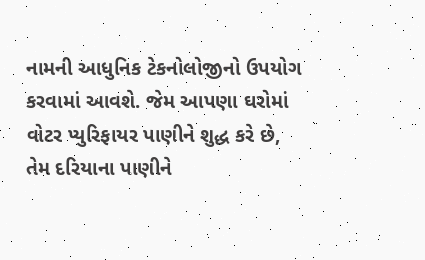નામની આધુનિક ટેકનોલોજીનો ઉપયોગ કરવામાં આવશે. જેમ આપણા ઘરોમાં વોટર પ્યુરિફાયર પાણીને શુદ્ધ કરે છે, તેમ દરિયાના પાણીને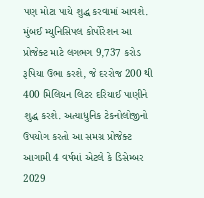પણ મોટા પાયે શુદ્ધ કરવામાં આવશે.
મુંબઈ મ્યુનિસિપલ કોર્પોરેશન આ પ્રોજેક્ટ માટે લગભગ 9,737 કરોડ રૂપિયા ઉભા કરશે, જે દરરોજ 200 થી 400 મિલિયન લિટર દરિયાઈ પાણીને શુદ્ધ કરશે. અત્યાધુનિક ટેકનોલોજીનો ઉપયોગ કરતો આ સમગ્ર પ્રોજેક્ટ આગામી 4 વર્ષમાં એટલે કે ડિસેમ્બર 2029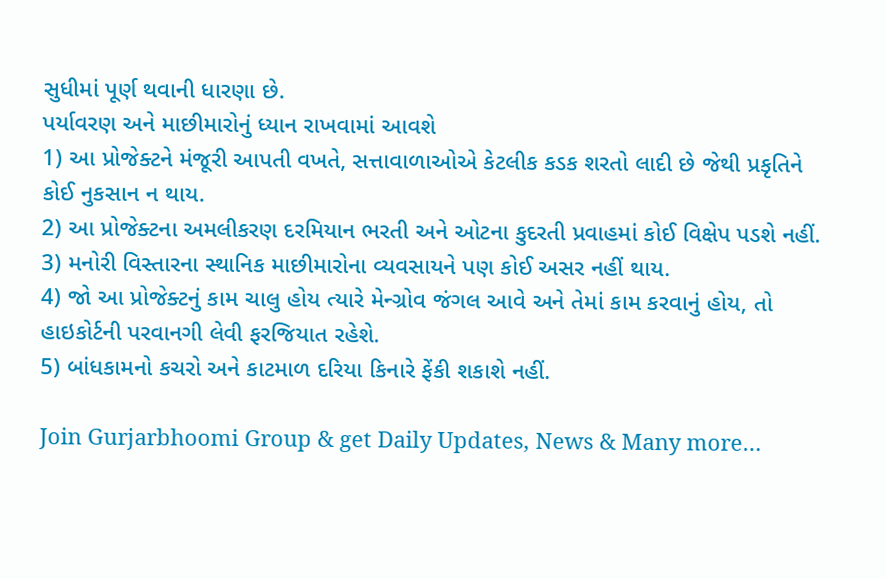સુધીમાં પૂર્ણ થવાની ધારણા છે.
પર્યાવરણ અને માછીમારોનું ધ્યાન રાખવામાં આવશે
1) આ પ્રોજેક્ટને મંજૂરી આપતી વખતે, સત્તાવાળાઓએ કેટલીક કડક શરતો લાદી છે જેથી પ્રકૃતિને કોઈ નુકસાન ન થાય.
2) આ પ્રોજેક્ટના અમલીકરણ દરમિયાન ભરતી અને ઓટના કુદરતી પ્રવાહમાં કોઈ વિક્ષેપ પડશે નહીં.
3) મનોરી વિસ્તારના સ્થાનિક માછીમારોના વ્યવસાયને પણ કોઈ અસર નહીં થાય.
4) જો આ પ્રોજેક્ટનું કામ ચાલુ હોય ત્યારે મેન્ગ્રોવ જંગલ આવે અને તેમાં કામ કરવાનું હોય, તો હાઇકોર્ટની પરવાનગી લેવી ફરજિયાત રહેશે.
5) બાંધકામનો કચરો અને કાટમાળ દરિયા કિનારે ફેંકી શકાશે નહીં.

Join Gurjarbhoomi Group & get Daily Updates, News & Many more…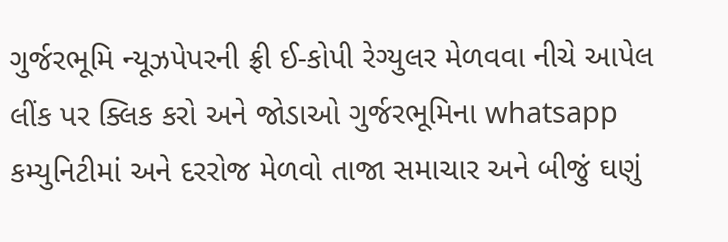ગુર્જરભૂમિ ન્યૂઝપેપરની ફ્રી ઈ-કોપી રેગ્યુલર મેળવવા નીચે આપેલ લીંક પર ક્લિક કરો અને જોડાઓ ગુર્જરભૂમિના whatsapp કમ્યુનિટીમાં અને દરરોજ મેળવો તાજા સમાચાર અને બીજું ઘણું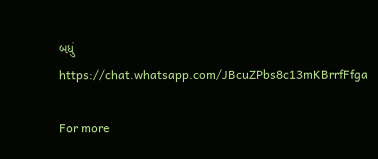બધું https://chat.whatsapp.com/JBcuZPbs8c13mKBrrfFfga

For more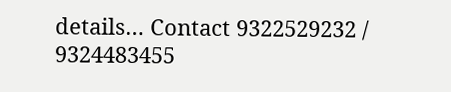details… Contact 9322529232 / 9324483455